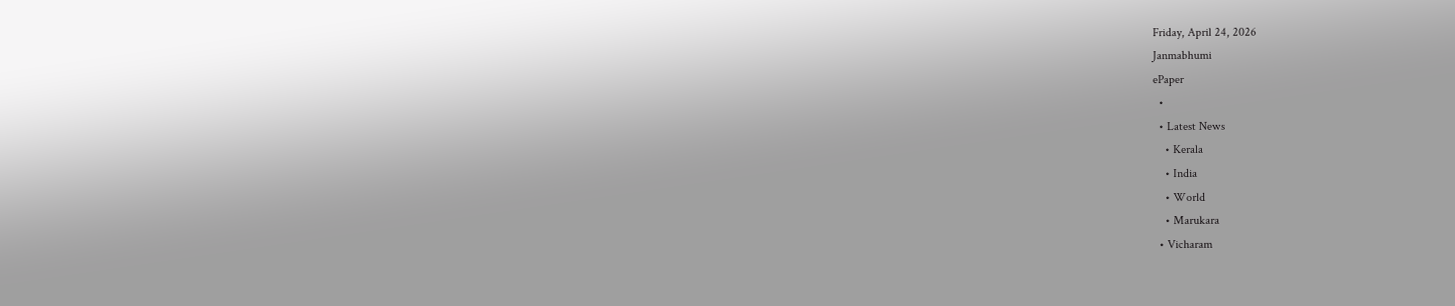Friday, April 24, 2026
Janmabhumi
ePaper
  •
  • Latest News
    • Kerala
    • India
    • World
    • Marukara
  • Vicharam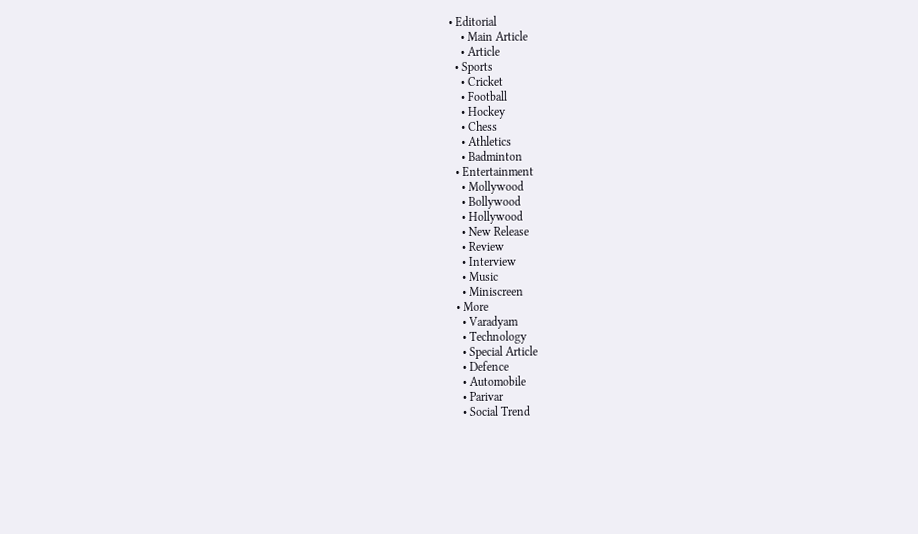• Editorial
    • Main Article
    • Article
  • Sports
    • Cricket
    • Football
    • Hockey
    • Chess
    • Athletics
    • Badminton
  • Entertainment
    • Mollywood
    • Bollywood
    • Hollywood
    • New Release
    • Review
    • Interview
    • Music
    • Miniscreen
  • More
    • Varadyam
    • Technology
    • Special Article
    • Defence
    • Automobile
    • Parivar
    • Social Trend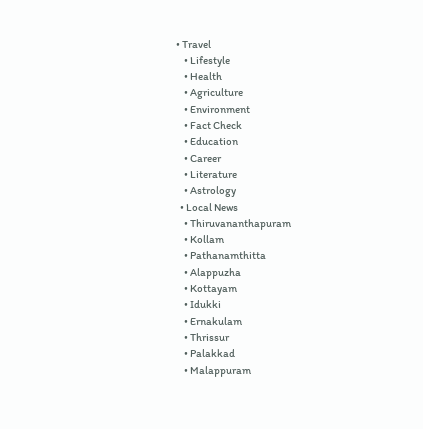• Travel
    • Lifestyle
    • Health
    • Agriculture
    • Environment
    • Fact Check
    • Education
    • Career
    • Literature
    • Astrology
  • Local News
    • Thiruvananthapuram
    • Kollam
    • Pathanamthitta
    • Alappuzha
    • Kottayam
    • Idukki
    • Ernakulam
    • Thrissur
    • Palakkad
    • Malappuram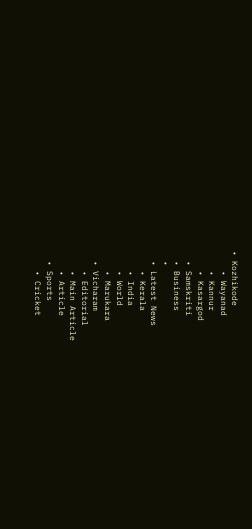• Kozhikode
    • Wayanad
    • Kannur
    • Kasargod
  • Samskriti
  • Business
  •
  • Latest News
    • Kerala
    • India
    • World
    • Marukara
  • Vicharam
    • Editorial
    • Main Article
    • Article
  • Sports
    • Cricket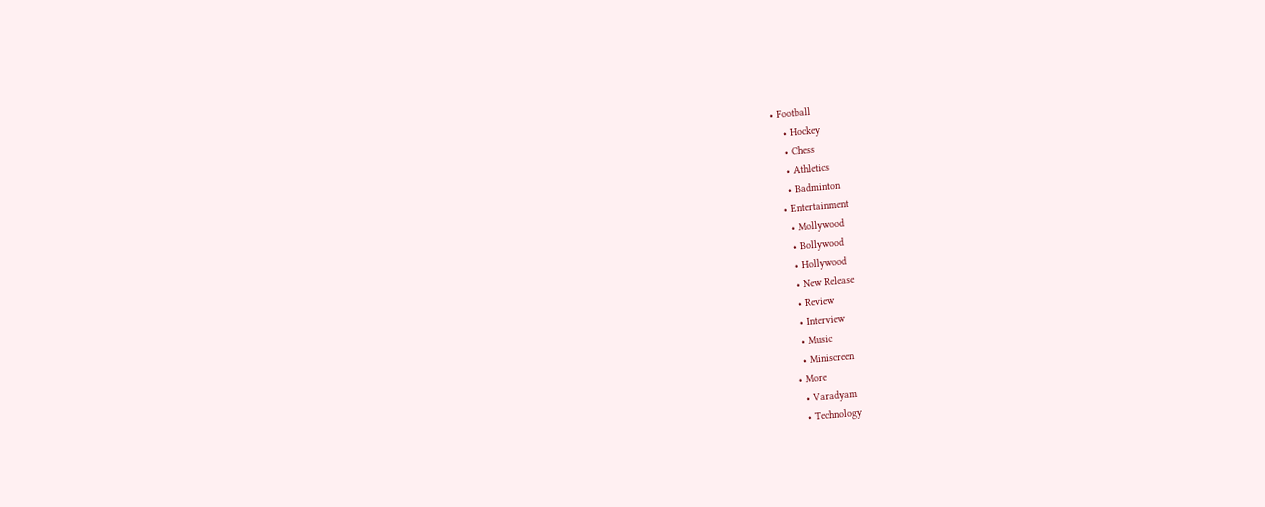• Football
    • Hockey
    • Chess
    • Athletics
    • Badminton
  • Entertainment
    • Mollywood
    • Bollywood
    • Hollywood
    • New Release
    • Review
    • Interview
    • Music
    • Miniscreen
  • More
    • Varadyam
    • Technology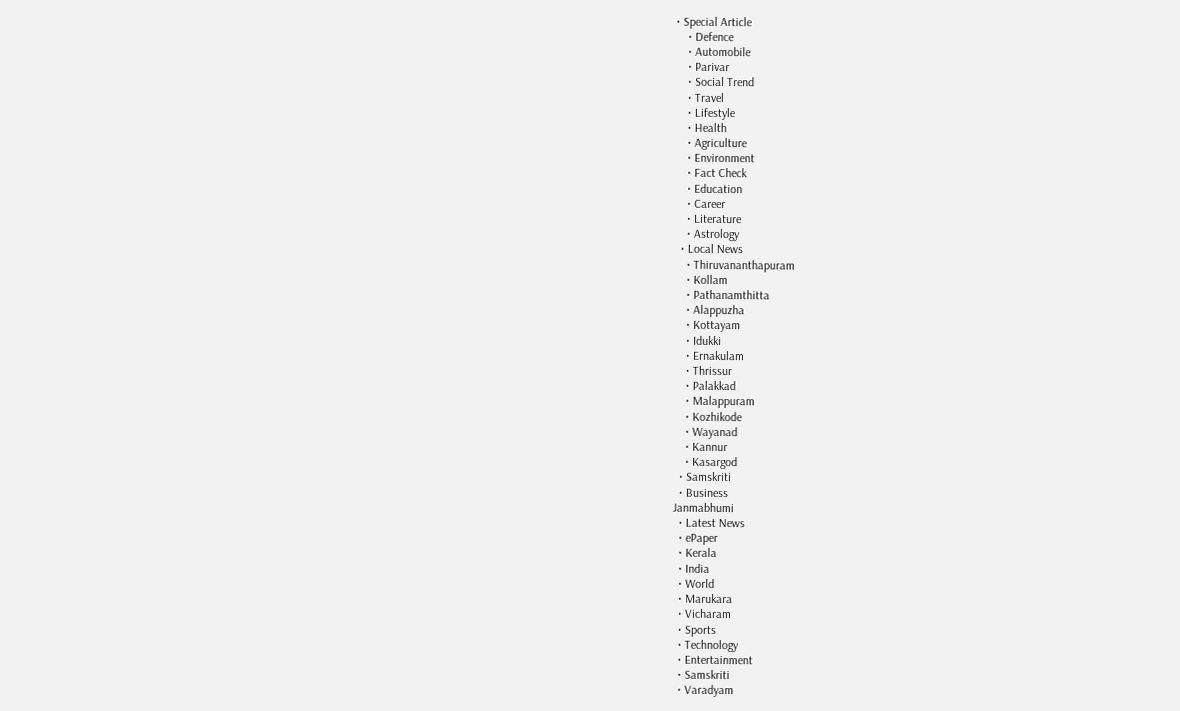• Special Article
    • Defence
    • Automobile
    • Parivar
    • Social Trend
    • Travel
    • Lifestyle
    • Health
    • Agriculture
    • Environment
    • Fact Check
    • Education
    • Career
    • Literature
    • Astrology
  • Local News
    • Thiruvananthapuram
    • Kollam
    • Pathanamthitta
    • Alappuzha
    • Kottayam
    • Idukki
    • Ernakulam
    • Thrissur
    • Palakkad
    • Malappuram
    • Kozhikode
    • Wayanad
    • Kannur
    • Kasargod
  • Samskriti
  • Business
Janmabhumi
  • Latest News
  • ePaper
  • Kerala
  • India
  • World
  • Marukara
  • Vicharam
  • Sports
  • Technology
  • Entertainment
  • Samskriti
  • Varadyam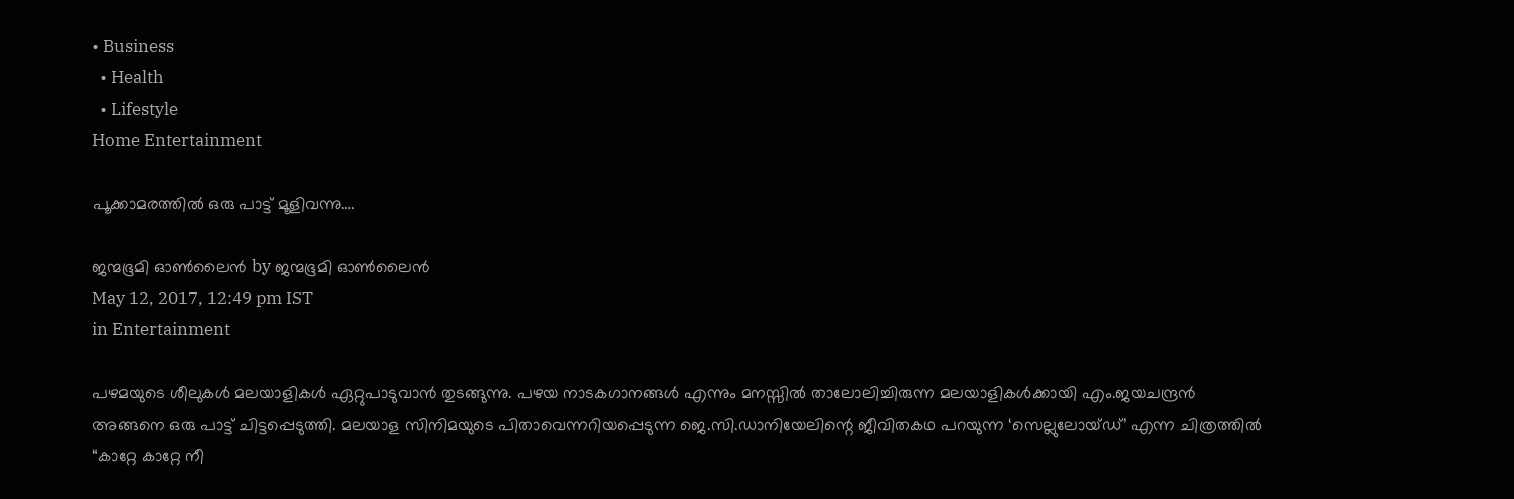• Business
  • Health
  • Lifestyle
Home Entertainment

പൂക്കാമരത്തില്‍ ഒരു പാട്ട്‌ മൂളിവന്നു….

ജന്മഭൂമി ഓണ്‍ലൈന്‍ by ജന്മഭൂമി ഓണ്‍ലൈന്‍
May 12, 2017, 12:49 pm IST
in Entertainment

പഴമയുടെ ശീലുകള്‍ മലയാളികള്‍ ഏറ്റുപാടുവാന്‍ തുടങ്ങുന്നു. പഴയ നാടകഗാനങ്ങള്‍ എന്നും മനസ്സില്‍ താലോലിച്ചിരുന്ന മലയാളികള്‍ക്കായി എം.ജയചന്ദ്രന്‍ അങ്ങനെ ഒരു പാട്ട്‌ ചിട്ടപ്പെടുത്തി. മലയാള സിനിമയുടെ പിതാവെന്നറിയപ്പെടുന്ന ജെ.സി.ഡാനിയേലിന്റെ ജീവിതകഥ പറയുന്ന ‘സെല്ലുലോയ്ഡ്‌’ എന്ന ചിത്രത്തില്‍ “കാറ്റേ കാറ്റേ നീ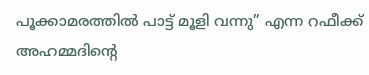പൂക്കാമരത്തില്‍ പാട്ട്‌ മൂളി വന്നു” എന്ന റഫീക്ക്‌ അഹമ്മദിന്റെ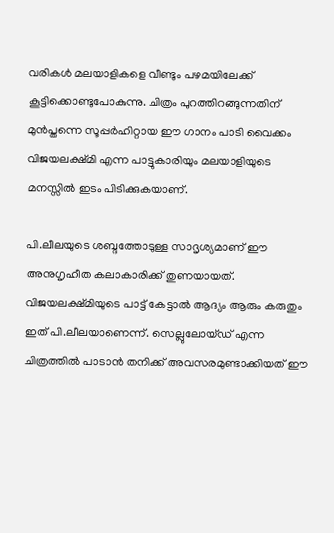വരികള്‍ മലയാളികളെ വീണ്ടും പഴമയിലേക്ക്‌ കൂട്ടിക്കൊണ്ടുപോകുന്നു. ചിത്രം പുറത്തിറങ്ങുന്നതിന്‌ മുന്‍പ്തന്നെ സൂപ്പര്‍ഹിറ്റായ ഈ ഗാനം പാടി വൈക്കം വിജയലക്ഷ്മി എന്ന പാട്ടുകാരിയും മലയാളിയുടെ മനസ്സില്‍ ഇടം പിടിക്കുകയാണ്‌.

പി.ലീലയുടെ ശബ്ദത്തോടുള്ള സാദൃശ്യമാണ്‌ ഈ അനുഗൃഹീത കലാകാരിക്ക്‌ തുണയായത്‌. വിജയലക്ഷ്മിയുടെ പാട്ട്‌ കേട്ടാല്‍ ആദ്യം ആരും കരുതും ഇത്‌ പി.ലീലയാണെന്ന്‌. സെല്ലുലോയ്ഡ്‌ എന്ന ചിത്രത്തില്‍ പാടാന്‍ തനിക്ക്‌ അവസരമുണ്ടാക്കിയത്‌ ഈ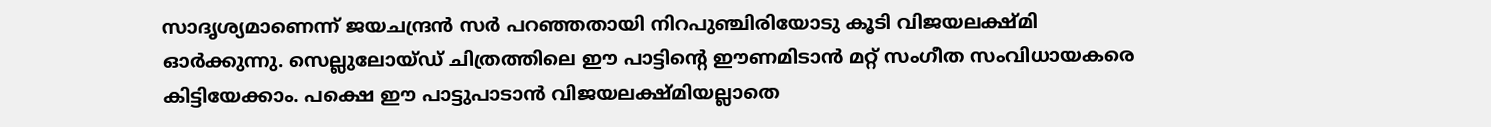സാദൃശ്യമാണെന്ന്‌ ജയചന്ദ്രന്‍ സര്‍ പറഞ്ഞതായി നിറപുഞ്ചിരിയോടു കൂടി വിജയലക്ഷ്മി ഓര്‍ക്കുന്നു. സെല്ലുലോയ്ഡ്‌ ചിത്രത്തിലെ ഈ പാട്ടിന്റെ ഈണമിടാന്‍ മറ്റ്‌ സംഗീത സംവിധായകരെ കിട്ടിയേക്കാം. പക്ഷെ ഈ പാട്ടുപാടാന്‍ വിജയലക്ഷ്മിയല്ലാതെ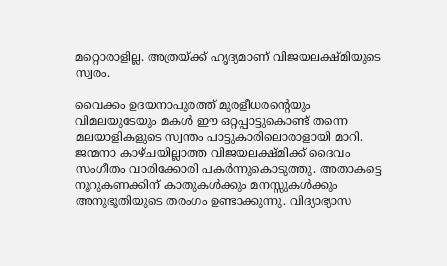മറ്റൊരാളില്ല. അത്രയ്‌ക്ക്‌ ഹൃദ്യമാണ്‌ വിജയലക്ഷ്മിയുടെ സ്വരം.

വൈക്കം ഉദയനാപുരത്ത്‌ മുരളീധരന്റെയും വിമലയുടേയും മകള്‍ ഈ ഒറ്റപ്പാട്ടുകൊണ്ട്‌ തന്നെ മലയാളികളുടെ സ്വന്തം പാട്ടുകാരിലൊരാളായി മാറി. ജന്മനാ കാഴ്ചയില്ലാത്ത വിജയലക്ഷ്മിക്ക്‌ ദൈവം സംഗീതം വാരിക്കോരി പകര്‍ന്നുകൊടുത്തു. അതാകട്ടെ നൂറുകണക്കിന്‌ കാതുകള്‍ക്കും മനസ്സുകള്‍ക്കും അനുഭൂതിയുടെ തരംഗം ഉണ്ടാക്കുന്നു. വിദ്യാഭ്യാസ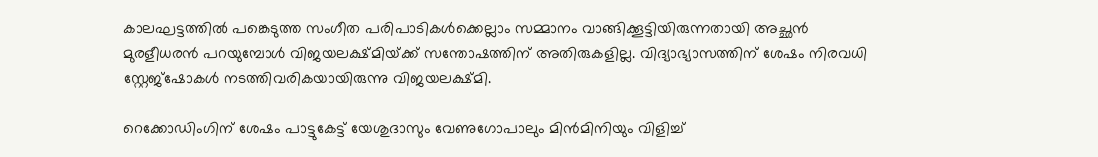കാലഘട്ടത്തില്‍ പങ്കെടുത്ത സംഗീത പരിപാടികള്‍ക്കെല്ലാം സമ്മാനം വാങ്ങിക്കൂട്ടിയിരുന്നതായി അച്ഛന്‍ മുരളീധരന്‍ പറയുമ്പോള്‍ വിജയലക്ഷ്മിയ്‌ക്ക്‌ സന്തോഷത്തിന്‌ അതിരുകളില്ല. വിദ്യാഭ്യാസത്തിന്‌ ശേഷം നിരവധി സ്റ്റേജ്ഷോകള്‍ നടത്തിവരികയായിരുന്നു വിജയലക്ഷ്മി.

റെക്കോഡിംഗിന്‌ ശേഷം പാട്ടുകേട്ട്‌ യേശുദാസും വേണുഗോപാലും മിന്‍മിനിയും വിളിച്ച്‌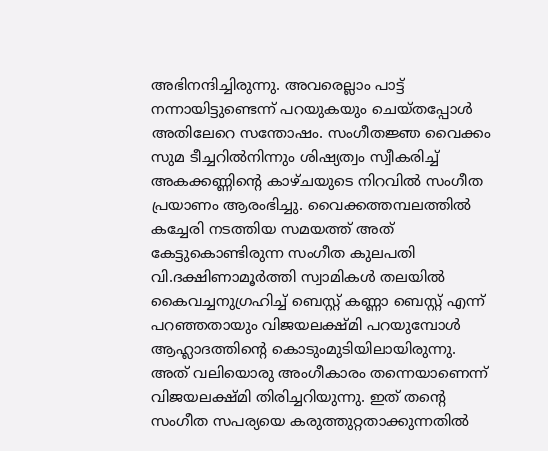അഭിനന്ദിച്ചിരുന്നു. അവരെല്ലാം പാട്ട്‌ നന്നായിട്ടുണ്ടെന്ന്‌ പറയുകയും ചെയ്തപ്പോള്‍ അതിലേറെ സന്തോഷം. സംഗീതജ്ഞ വൈക്കം സുമ ടീച്ചറില്‍നിന്നും ശിഷ്യത്വം സ്വീകരിച്ച്‌ അകക്കണ്ണിന്റെ കാഴ്ചയുടെ നിറവില്‍ സംഗീത പ്രയാണം ആരംഭിച്ചു. വൈക്കത്തമ്പലത്തില്‍ കച്ചേരി നടത്തിയ സമയത്ത്‌ അത്‌ കേട്ടുകൊണ്ടിരുന്ന സംഗീത കുലപതി വി.ദക്ഷിണാമൂര്‍ത്തി സ്വാമികള്‍ തലയില്‍ കൈവച്ചനുഗ്രഹിച്ച്‌ ബെസ്റ്റ്‌ കണ്ണാ ബെസ്റ്റ്‌ എന്ന്‌ പറഞ്ഞതായും വിജയലക്ഷ്മി പറയുമ്പോള്‍ ആഹ്ലാദത്തിന്റെ കൊടുംമുടിയിലായിരുന്നു. അത്‌ വലിയൊരു അംഗീകാരം തന്നെയാണെന്ന്‌ വിജയലക്ഷ്മി തിരിച്ചറിയുന്നു. ഇത്‌ തന്റെ സംഗീത സപര്യയെ കരുത്തുറ്റതാക്കുന്നതില്‍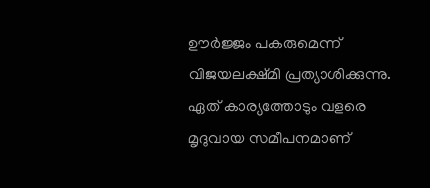ഊര്‍ജ്ജം പകരുമെന്ന്‌ വിജയലക്ഷ്മി പ്രത്യാശിക്കുന്നു. ഏത്‌ കാര്യത്തോടും വളരെ മൃദുവായ സമീപനമാണ്‌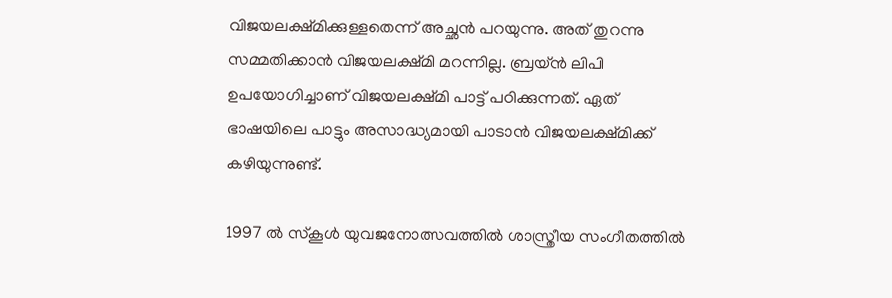വിജയലക്ഷ്മിക്കുള്ളതെന്ന്‌ അച്ഛന്‍ പറയുന്നു. അത്‌ തുറന്നു സമ്മതിക്കാന്‍ വിജയലക്ഷ്മി മറന്നില്ല. ബ്രയ്ന്‍ ലിപി ഉപയോഗിച്ചാണ്‌ വിജയലക്ഷ്മി പാട്ട്‌ പഠിക്കുന്നത്‌. ഏത്‌ ഭാഷയിലെ പാട്ടും അസാദ്ധ്യമായി പാടാന്‍ വിജയലക്ഷ്മിക്ക്‌ കഴിയുന്നുണ്ട്‌.

1997 ല്‍ സ്കൂള്‍ യുവജനോത്സവത്തില്‍ ശാസ്ത്രീയ സംഗീതത്തില്‍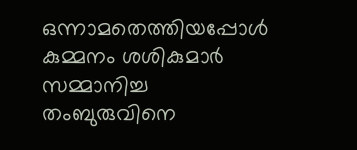ഒന്നാമതെത്തിയപ്പോള്‍ കുമ്മനം ശശികുമാര്‍ സമ്മാനിച്ച തംബുരുവിനെ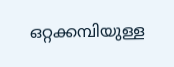ഒറ്റക്കമ്പിയുള്ള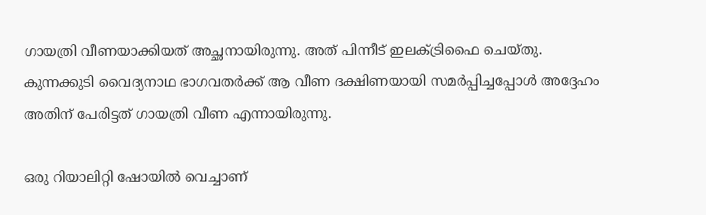ഗായത്രി വീണയാക്കിയത്‌ അച്ഛനായിരുന്നു. അത്‌ പിന്നീട്‌ ഇലക്ട്രിഫൈ ചെയ്തു. കുന്നക്കുടി വൈദ്യനാഥ ഭാഗവതര്‍ക്ക്‌ ആ വീണ ദക്ഷിണയായി സമര്‍പ്പിച്ചപ്പോള്‍ അദ്ദേഹം അതിന്‌ പേരിട്ടത്‌ ഗായത്രി വീണ എന്നായിരുന്നു.

ഒരു റിയാലിറ്റി ഷോയില്‍ വെച്ചാണ്‌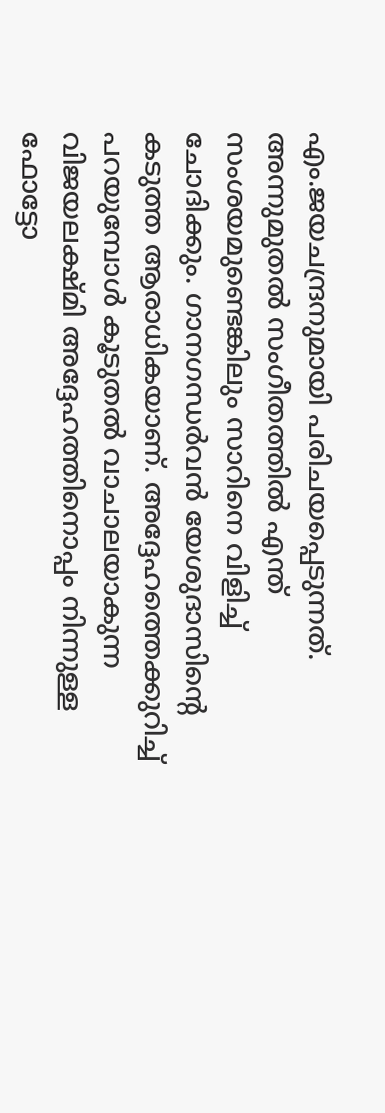എം.ജയചന്ദ്രനുമായി പരിചയപ്പെടുന്നത്‌. അന്നുമുതല്‍ സംഗീതത്തില്‍ എന്ത്‌ സംശയമുണ്ടെങ്കിലും സാറിനെ വിളിച്ച്‌ ചോദിക്കും. ഗാനഗന്ധര്‍വന്‍ യേശുദാസിന്റെ കടുത്ത ആരാധികയാണ്‌. അദ്ദേഹത്തെക്കുറിച്ച്‌ പറയുമ്പോള്‍ കൂടുതല്‍ വാചാലയാകുന്ന വിജയലക്ഷ്മി അദ്ദേഹത്തിനൊപ്പം നിന്നുള്ള ഫോട്ടോ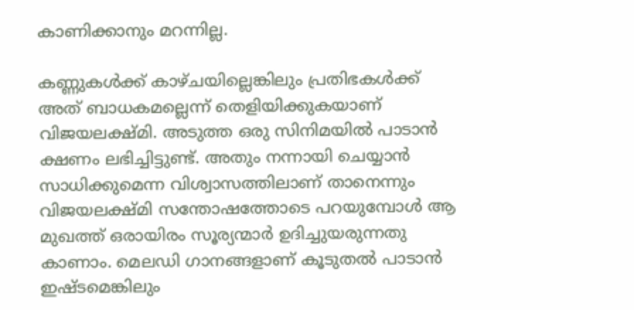കാണിക്കാനും മറന്നില്ല.

കണ്ണുകള്‍ക്ക്‌ കാഴ്ചയില്ലെങ്കിലും പ്രതിഭകള്‍ക്ക്‌ അത്‌ ബാധകമല്ലെന്ന്‌ തെളിയിക്കുകയാണ്‌ വിജയലക്ഷ്മി. അടുത്ത ഒരു സിനിമയില്‍ പാടാന്‍ ക്ഷണം ലഭിച്ചിട്ടുണ്ട്‌. അതും നന്നായി ചെയ്യാന്‍ സാധിക്കുമെന്ന വിശ്വാസത്തിലാണ്‌ താനെന്നും വിജയലക്ഷ്മി സന്തോഷത്തോടെ പറയുമ്പോള്‍ ആ മുഖത്ത്‌ ഒരായിരം സൂര്യന്മാര്‍ ഉദിച്ചുയരുന്നതു കാണാം. മെലഡി ഗാനങ്ങളാണ്‌ കൂടുതല്‍ പാടാന്‍ ഇഷ്ടമെങ്കിലും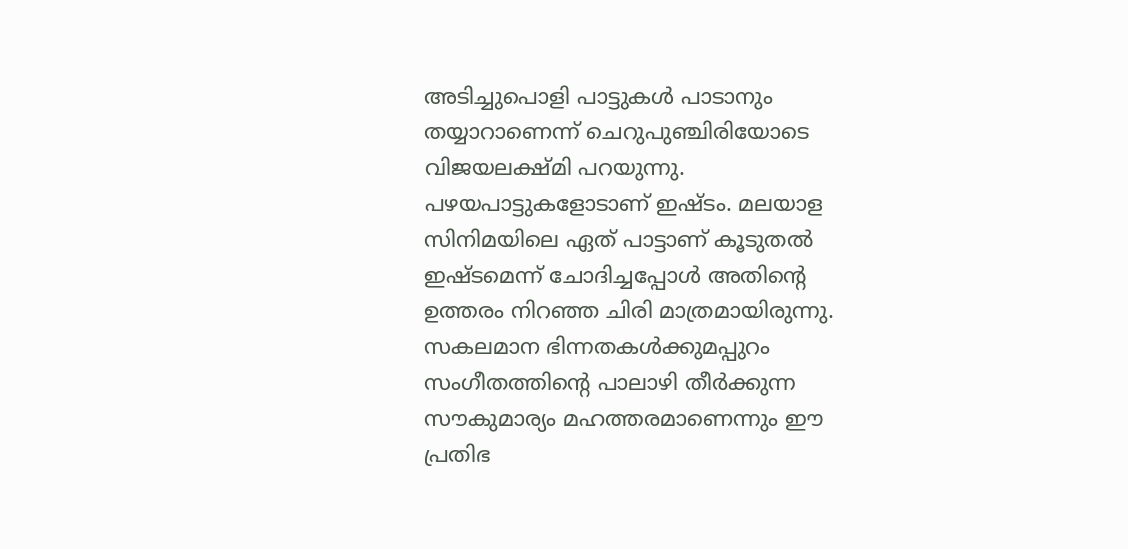അടിച്ചുപൊളി പാട്ടുകള്‍ പാടാനും തയ്യാറാണെന്ന്‌ ചെറുപുഞ്ചിരിയോടെ വിജയലക്ഷ്മി പറയുന്നു. പഴയപാട്ടുകളോടാണ്‌ ഇഷ്ടം. മലയാള സിനിമയിലെ ഏത്‌ പാട്ടാണ്‌ കൂടുതല്‍ ഇഷ്ടമെന്ന്‌ ചോദിച്ചപ്പോള്‍ അതിന്റെ ഉത്തരം നിറഞ്ഞ ചിരി മാത്രമായിരുന്നു. സകലമാന ഭിന്നതകള്‍ക്കുമപ്പുറം സംഗീതത്തിന്റെ പാലാഴി തീര്‍ക്കുന്ന സൗകുമാര്യം മഹത്തരമാണെന്നും ഈ പ്രതിഭ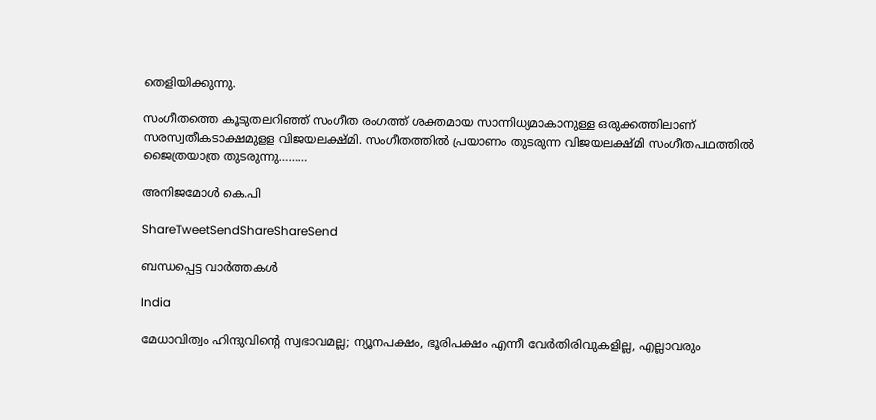തെളിയിക്കുന്നു.

സംഗീതത്തെ കൂടുതലറിഞ്ഞ്‌ സംഗീത രംഗത്ത്‌ ശക്തമായ സാന്നിധ്യമാകാനുള്ള ഒരുക്കത്തിലാണ്‌ സരസ്വതീകടാക്ഷമുളള വിജയലക്ഷ്മി. സംഗീതത്തില്‍ പ്രയാണം തുടരുന്ന വിജയലക്ഷ്മി സംഗീതപഥത്തില്‍ ജൈത്രയാത്ര തുടരുന്നു………

അനിജമോള്‍ കെ.പി

ShareTweetSendShareShareSend

ബന്ധപ്പെട്ട വാര്‍ത്തകള്‍

India

മേധാവിത്വം ഹിന്ദുവിന്റെ സ്വഭാവമല്ല; ന്യൂനപക്ഷം, ഭൂരിപക്ഷം എന്നീ വേര്‍തിരിവുകളില്ല, എല്ലാവരും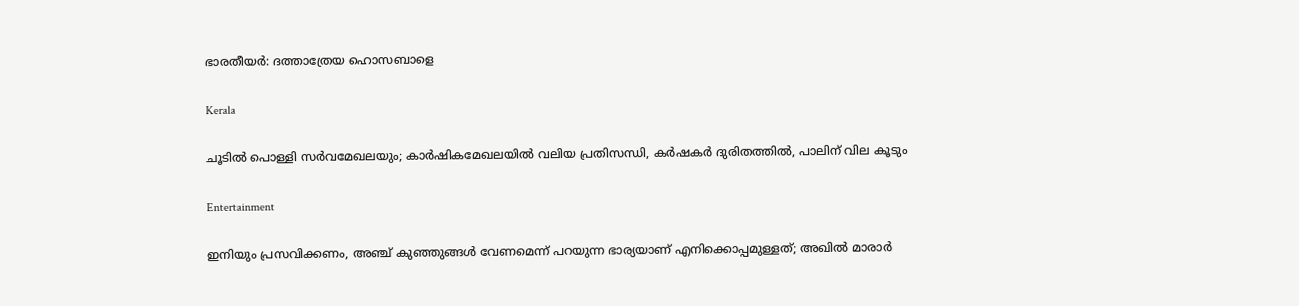ഭാരതീയർ: ദത്താത്രേയ ഹൊസബാളെ

Kerala

ചൂടില്‍ പൊള്ളി സര്‍വമേഖലയും; കാര്‍ഷികമേഖലയില്‍ വലിയ പ്രതിസന്ധി, കര്‍ഷകര്‍ ദുരിതത്തില്‍, പാലിന് വില കൂടും

Entertainment

ഇനിയും പ്രസവിക്കണം, അഞ്ച് കുഞ്ഞുങ്ങള്‍ വേണമെന്ന് പറയുന്ന ഭാര്യയാണ് എനിക്കൊപ്പമുള്ളത്; അഖില്‍ മാരാർ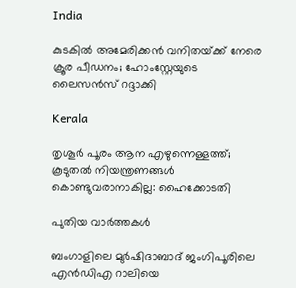India

കുടകില്‍ അമേരിക്കൻ വനിതയ്‌ക്ക് നേരെ ക്രൂര പീഡനം; ഹോംസ്റ്റേയുടെ ലൈസൻസ് റദ്ദാക്കി

Kerala

തൃശൂർ പൂരം ആന എഴുന്നെള്ളത്ത്; കൂടുതൽ നിയന്ത്രണങ്ങൾ കൊണ്ടുവരാനാകില്ല: ഹൈക്കോടതി

പുതിയ വാര്‍ത്തകള്‍

ബംഗാളിലെ മുര്‍ഷിദാബാദ് ജംഗിപൂരിലെ എന്‍ഡിഎ റാലിയെ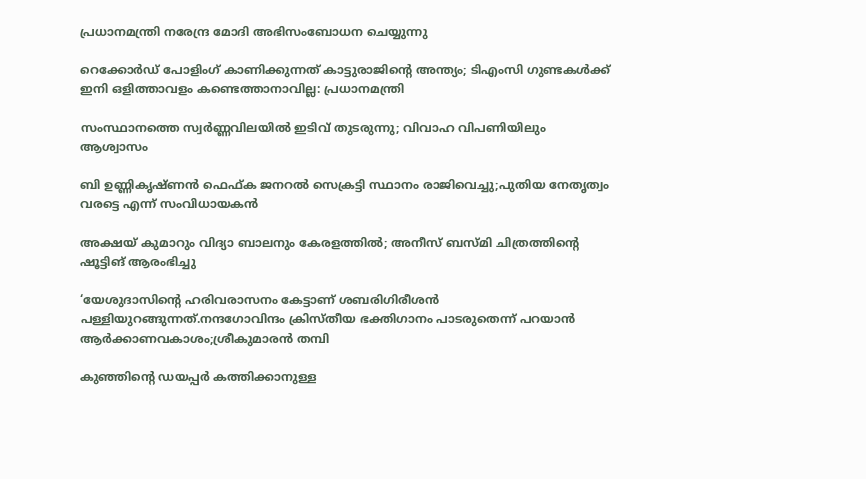പ്രധാനമന്ത്രി നരേന്ദ്ര മോദി അഭിസംബോധന ചെയ്യുന്നു

റെക്കോർഡ് പോളിംഗ് കാണിക്കുന്നത് കാട്ടുരാജിന്റെ അന്ത്യം; ടിഎംസി ഗുണ്ടകൾക്ക് ഇനി ഒളിത്താവളം കണ്ടെത്താനാവില്ല: പ്രധാനമന്ത്രി

സംസ്ഥാനത്തെ സ്വർണ്ണവിലയിൽ ഇടിവ് തുടരുന്നു; വിവാഹ വിപണിയിലും ആശ്വാസം

ബി ഉണ്ണികൃഷ്‍ണൻ ഫെഫ്‍ക ജനറല്‍ സെക്രട്ടി സ്ഥാനം രാജിവെച്ചു;പുതിയ നേതൃത്വം വരട്ടെ എന്ന് സംവിധായകൻ

അക്ഷയ് കുമാറും വിദ്യാ ബാലനും കേരളത്തിൽ; അനീസ് ബസ്മി ചിത്രത്തിന്റെ ഷൂട്ടിങ് ആരംഭിച്ചു

‘യേശുദാസിന്റെ ഹരിവരാസനം കേട്ടാണ് ശബരിഗിരീശന്‍ പള്ളിയുറങ്ങുന്നത്.നന്ദഗോവിന്ദം ക്രിസ്തീയ ഭക്തിഗാനം പാടരുതെന്ന് പറയാന്‍ ആര്‍ക്കാണവകാശം;ശ്രീകുമാരന്‍ തമ്പി

കുഞ്ഞിന്റെ ഡയപ്പര്‍ കത്തിക്കാനുള്ള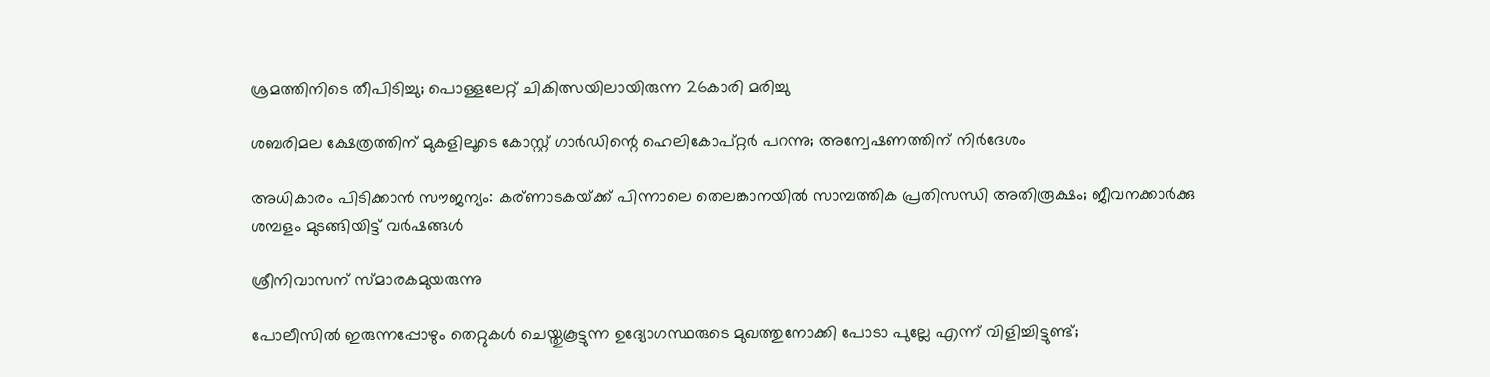ശ്രമത്തിനിടെ തീപിടിച്ചു; പൊള്ളലേറ്റ് ചികിത്സയിലായിരുന്ന 26കാരി മരിച്ചു

ശബരിമല ക്ഷേത്രത്തിന് മുകളിലൂടെ കോസ്റ്റ് ഗാർഡിന്റെ ഹെലികോപ്റ്റർ പറന്നു; അന്വേഷണത്തിന് നിർദേശം

അധികാരം പിടിക്കാൻ സൗജന്യം: കര്ണാടകയ്‌ക്ക് പിന്നാലെ തെലങ്കാനയിൽ സാമ്പത്തിക പ്രതിസന്ധി അതിരൂക്ഷം; ജീവനക്കാർക്കു ശമ്പളം മുടങ്ങിയിട്ട് വർഷങ്ങൾ

ശ്രീനിവാസന് സ്മാരകമുയരുന്നു

പോലീസിൽ ഇരുന്നപ്പോഴും തെറ്റുകൾ ചെയ്തുകൂട്ടുന്ന ഉദ്യോഗസ്ഥരുടെ മുഖത്തുനോക്കി പോടാ പുല്ലേ എന്ന് വിളിച്ചിട്ടുണ്ട്;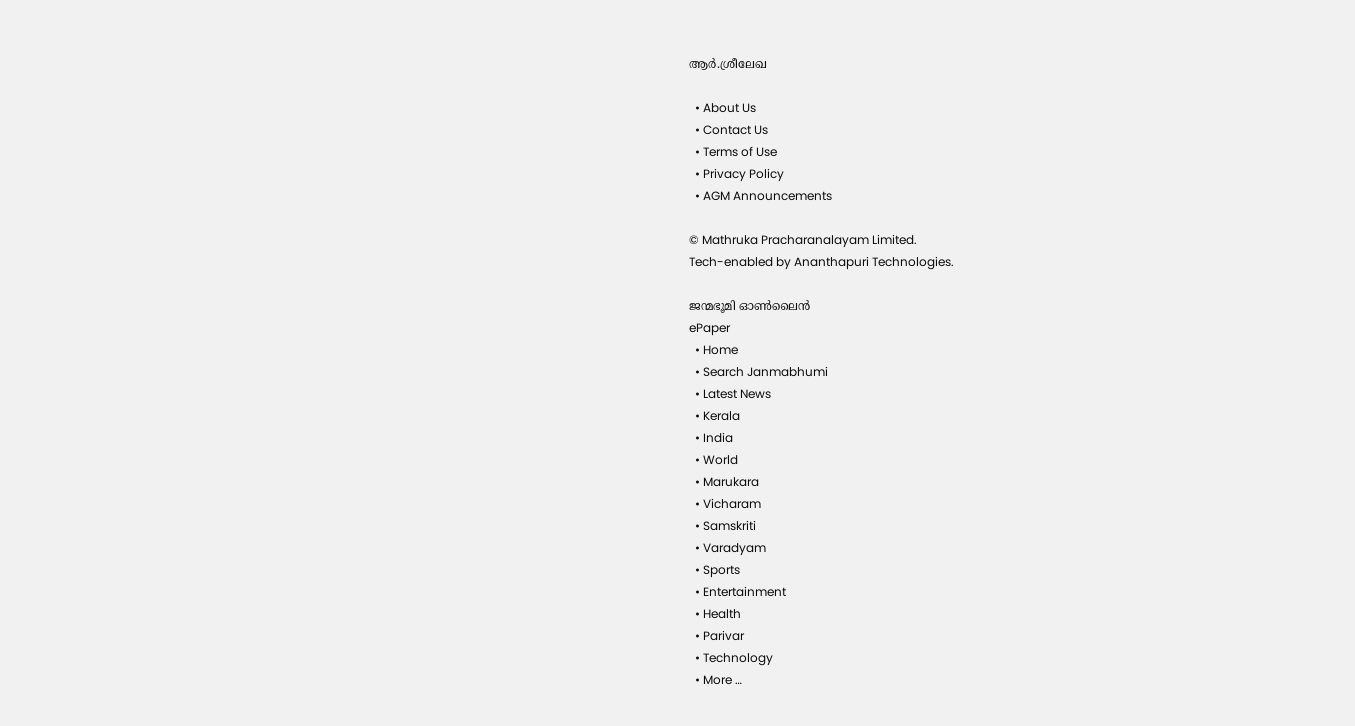ആർ.ശ്രീലേഖ

  • About Us
  • Contact Us
  • Terms of Use
  • Privacy Policy
  • AGM Announcements

© Mathruka Pracharanalayam Limited.
Tech-enabled by Ananthapuri Technologies.

ജന്മഭൂമി ഓണ്‍ലൈന്‍
ePaper
  • Home
  • Search Janmabhumi
  • Latest News
  • Kerala
  • India
  • World
  • Marukara
  • Vicharam
  • Samskriti
  • Varadyam
  • Sports
  • Entertainment
  • Health
  • Parivar
  • Technology
  • More …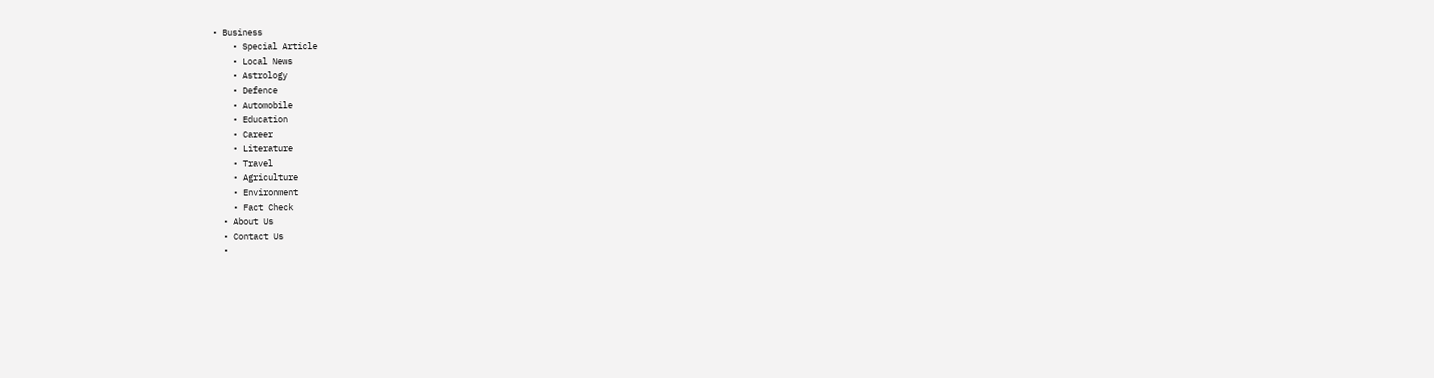• Business
    • Special Article
    • Local News
    • Astrology
    • Defence
    • Automobile
    • Education
    • Career
    • Literature
    • Travel
    • Agriculture
    • Environment
    • Fact Check
  • About Us
  • Contact Us
  •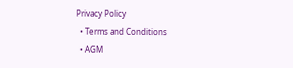Privacy Policy
  • Terms and Conditions
  • AGM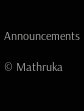Announcements

© Mathruka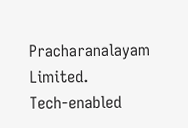Pracharanalayam Limited.
Tech-enabled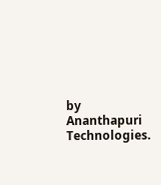by Ananthapuri Technologies.